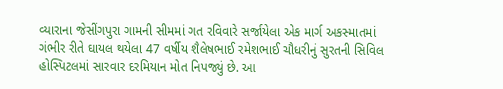વ્યારાના જેસીંગપુરા ગામની સીમમાં ગત રવિવારે સર્જાયેલા એક માર્ગ અકસ્માતમાં ગંભીર રીતે ઘાયલ થયેલા 47 વર્ષીય શૈલેષભાઈ રમેશભાઈ ચૌધરીનું સુરતની સિવિલ હોસ્પિટલમાં સારવાર દરમિયાન મોત નિપજ્યું છે. આ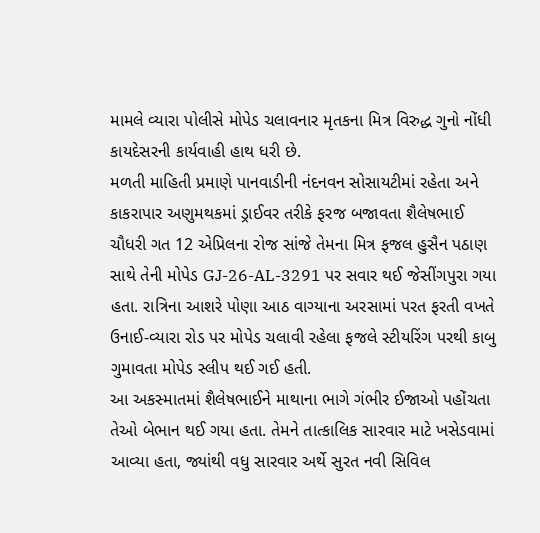મામલે વ્યારા પોલીસે મોપેડ ચલાવનાર મૃતકના મિત્ર વિરુદ્ધ ગુનો નોંધી કાયદેસરની કાર્યવાહી હાથ ધરી છે.
મળતી માહિતી પ્રમાણે પાનવાડીની નંદનવન સોસાયટીમાં રહેતા અને કાકરાપાર અણુમથકમાં ડ્રાઈવર તરીકે ફરજ બજાવતા શૈલેષભાઈ ચૌધરી ગત 12 એપ્રિલના રોજ સાંજે તેમના મિત્ર ફજલ હુસૈન પઠાણ સાથે તેની મોપેડ GJ-26-AL-3291 પર સવાર થઈ જેસીંગપુરા ગયા હતા. રાત્રિના આશરે પોણા આઠ વાગ્યાના અરસામાં પરત ફરતી વખતે ઉનાઈ-વ્યારા રોડ પર મોપેડ ચલાવી રહેલા ફજલે સ્ટીયરિંગ પરથી કાબુ ગુમાવતા મોપેડ સ્લીપ થઈ ગઈ હતી.
આ અકસ્માતમાં શૈલેષભાઈને માથાના ભાગે ગંભીર ઈજાઓ પહોંચતા તેઓ બેભાન થઈ ગયા હતા. તેમને તાત્કાલિક સારવાર માટે ખસેડવામાં આવ્યા હતા, જ્યાંથી વધુ સારવાર અર્થે સુરત નવી સિવિલ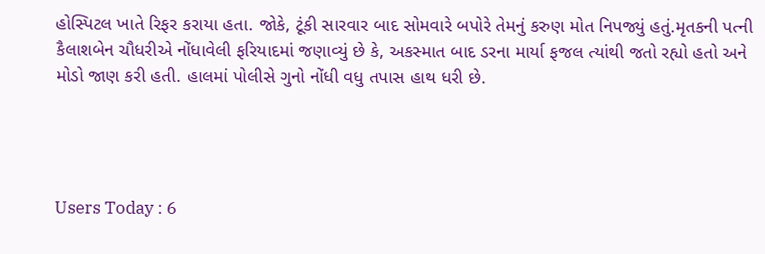હોસ્પિટલ ખાતે રિફર કરાયા હતા. જોકે, ટૂંકી સારવાર બાદ સોમવારે બપોરે તેમનું કરુણ મોત નિપજ્યું હતું.મૃતકની પત્ની કૈલાશબેન ચૌધરીએ નોંધાવેલી ફરિયાદમાં જણાવ્યું છે કે, અકસ્માત બાદ ડરના માર્યા ફજલ ત્યાંથી જતો રહ્યો હતો અને મોડો જાણ કરી હતી. હાલમાં પોલીસે ગુનો નોંધી વધુ તપાસ હાથ ધરી છે.




Users Today : 6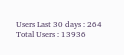Users Last 30 days : 264
Total Users : 13936